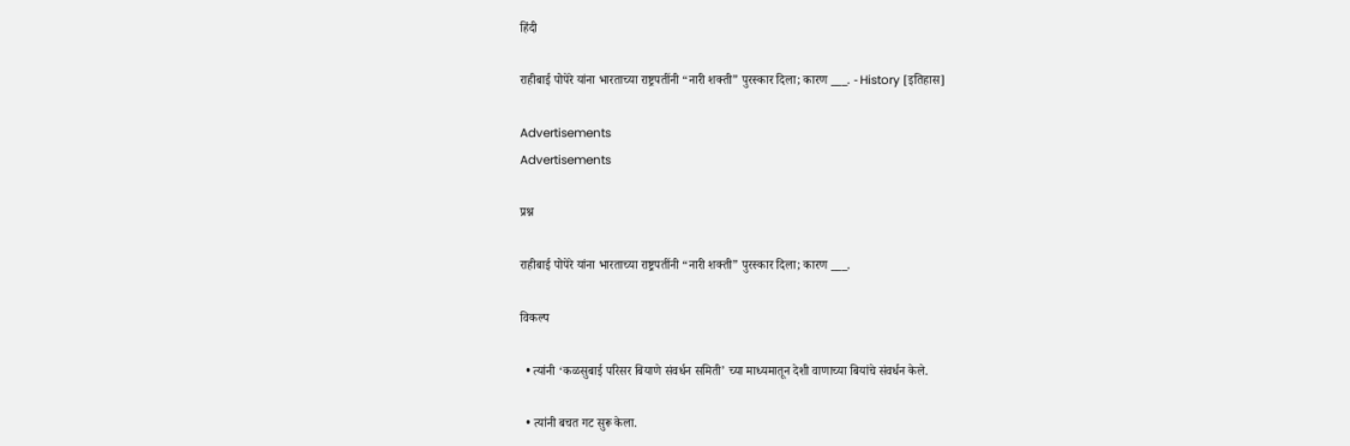हिंदी

राहीबाई पोपेरे यांना भारताच्या राष्ट्रपतींनी “नारी शक्‍ती” पुरस्कार दिला; कारण ___. - History [इतिहास]

Advertisements
Advertisements

प्रश्न

राहीबाई पोपेरे यांना भारताच्या राष्ट्रपतींनी “नारी शक्‍ती” पुरस्कार दिला; कारण ___.

विकल्प

  • त्यांनी ‘कळसुबाई परिसर बियाणे संवर्धन समिती’ च्या माध्यमातून देशी वाणाच्या बियांचे संवर्धन केले.

  • त्यांनी बचत गट सुरू केला.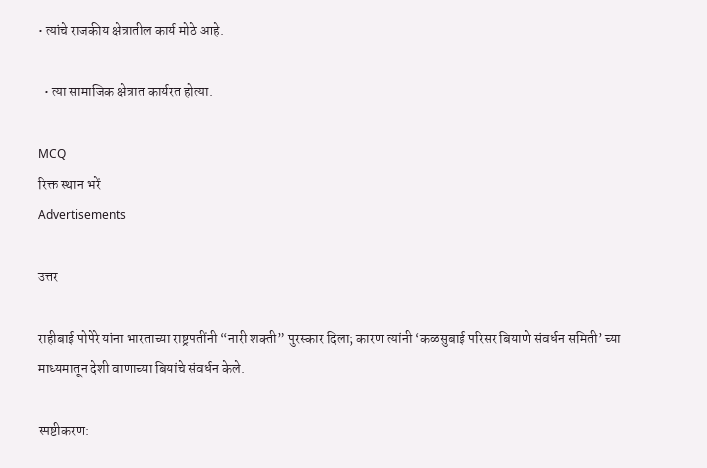• त्यांचे राजकीय क्षेत्रातील कार्य मोठे आहे.

  • त्या सामाजिक क्षेत्रात कार्यरत होत्या.

MCQ
रिक्त स्थान भरें
Advertisements

उत्तर

राहीबाई पोपेरे यांना भारताच्या राष्ट्रपतींनी “नारी शक्‍ती” पुरस्कार दिला; कारण त्यांनी ‘कळसुबाई परिसर बियाणे संवर्धन समिती’ च्या माध्यमातून देशी वाणाच्या बियांचे संवर्धन केले.

स्पष्टीकरण: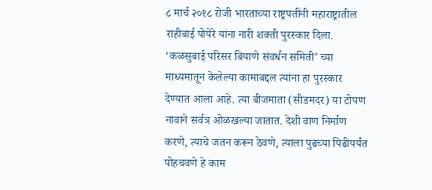८ मार्च २०१८ रोजी भारताच्या राष्ट्रपतींनी महाराष्ट्रातील राहीबाई पोपेरे यांना नारी शक्ती पुरस्कार दिला. ‘कळसुबाई परिसर बियाणे संवर्धन समिती’ च्या माध्यमातून केलेल्या कामाबद्दल त्यांना हा पुरस्कार देण्यात आला आहे. त्या बीजमाता (सीडमदर) या टोपण नावाने सर्वत्र ओळखल्या जातात. देशी वाण निर्माण करणे, त्याचे जतन करून ठेवणे, त्याला पुढच्या पिढीपर्यंत पोहचवणे हे काम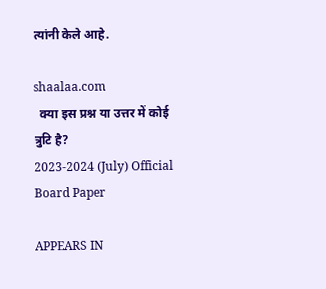त्यांनी केले आहे.

shaalaa.com
  क्या इस प्रश्न या उत्तर में कोई त्रुटि है?
2023-2024 (July) Official Board Paper

APPEARS IN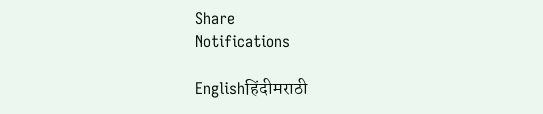Share
Notifications

Englishहिंदीमराठी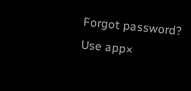Forgot password?
Use app×